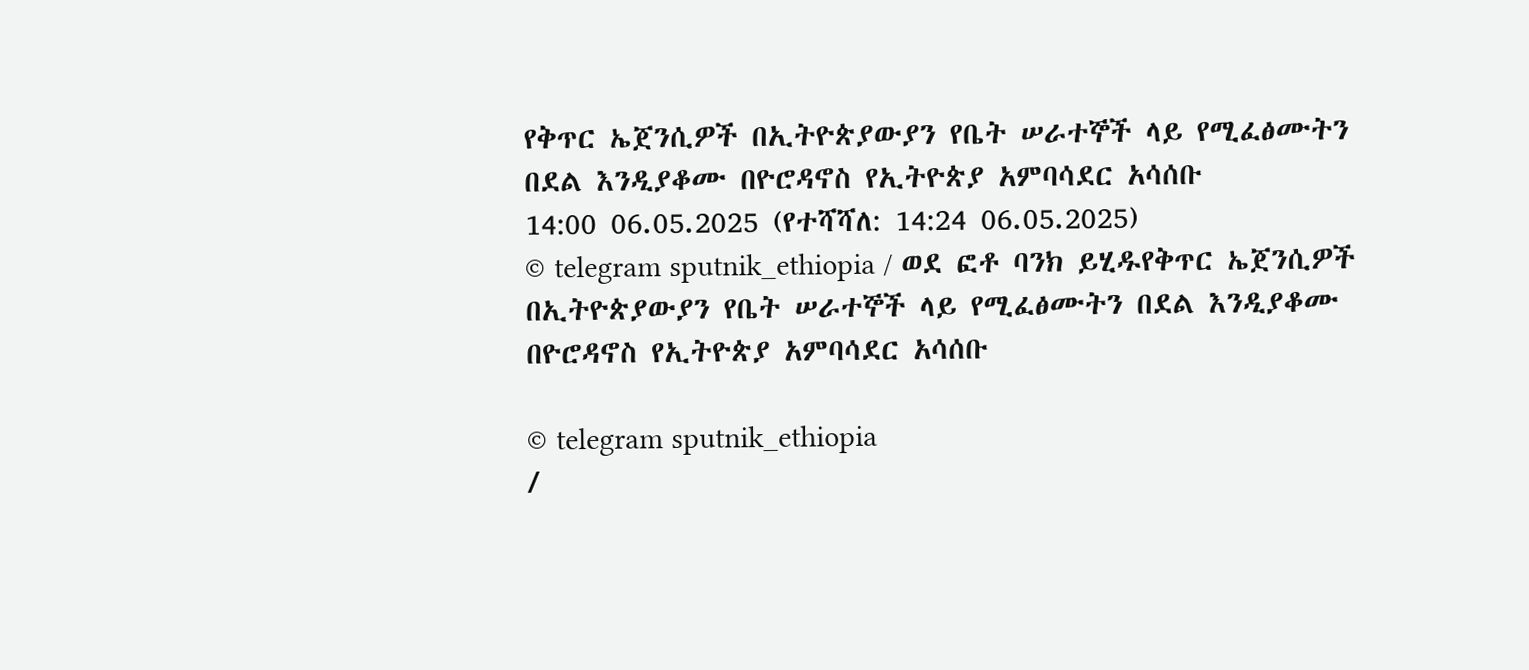የቅጥር ኤጀንሲዎች በኢትዮጵያውያን የቤት ሠራተኞች ላይ የሚፈፅሙትን በደል እንዲያቆሙ በዮሮዳኖስ የኢትዮጵያ አምባሳደር አሳሰቡ
14:00 06.05.2025 (የተሻሻለ: 14:24 06.05.2025)
© telegram sputnik_ethiopia / ወደ ፎቶ ባንክ ይሂዱየቅጥር ኤጀንሲዎች በኢትዮጵያውያን የቤት ሠራተኞች ላይ የሚፈፅሙትን በደል እንዲያቆሙ በዮሮዳኖስ የኢትዮጵያ አምባሳደር አሳሰቡ

© telegram sputnik_ethiopia
/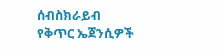ሰብስክራይብ
የቅጥር ኤጀንሲዎች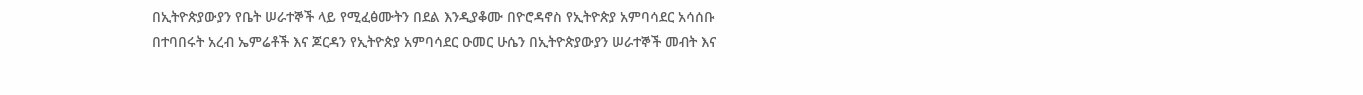በኢትዮጵያውያን የቤት ሠራተኞች ላይ የሚፈፅሙትን በደል እንዲያቆሙ በዮሮዳኖስ የኢትዮጵያ አምባሳደር አሳሰቡ
በተባበሩት አረብ ኤምሬቶች እና ጆርዳን የኢትዮጵያ አምባሳደር ዑመር ሁሴን በኢትዮጵያውያን ሠራተኞች መብት እና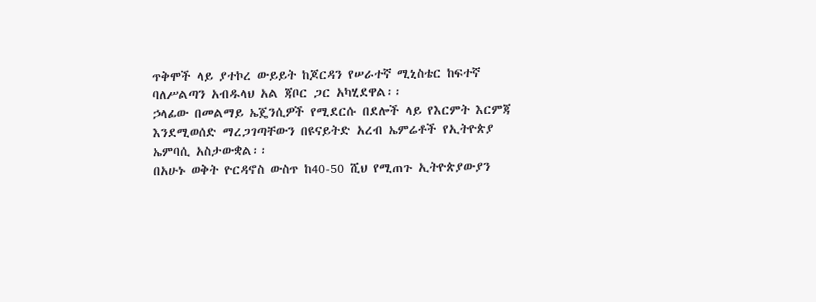ጥቅሞች ላይ ያተኮረ ውይይት ከጆርዳን የሠራተኛ ሚኒስቴር ከፍተኛ ባለሥልጣን አብዱላህ አል ጃቦር ጋር አካሂደዋል፡፡
ኃላፊው በመልማይ ኤጄንሲዎች የሚደርሱ በደሎች ላይ የእርምት እርምጃ እንደሚወሰድ ማረጋገጣቸውን በዩናይትድ አረብ ኤምሬቶች የኢትዮጵያ ኤምባሲ አስታውቋል፡፡
በአሁኑ ወቅት ዮርዳኖስ ውስጥ ከ40-50 ሺህ የሚጠጉ ኢትዮጵያውያን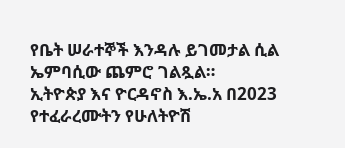የቤት ሠራተኞች እንዳሉ ይገመታል ሲል ኤምባሲው ጨምሮ ገልጿል።
ኢትዮጵያ እና ዮርዳኖስ እ.ኤ.አ በ2023 የተፈራረሙትን የሁለትዮሽ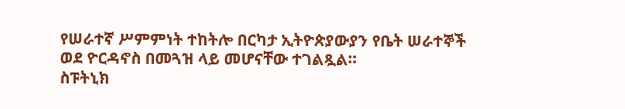የሠራተኛ ሥምምነት ተከትሎ በርካታ ኢትዮጵያውያን የቤት ሠራተኞች ወደ ዮርዳኖስ በመጓዝ ላይ መሆናቸው ተገልጿል።
ስፑትኒክ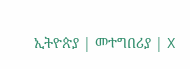ኢትዮጵያ | መተግበሪያ | X